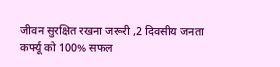जीवन सुरक्षित रखना जरूरी ,2 दिवसीय जनता कर्फ्यू को 100% सफल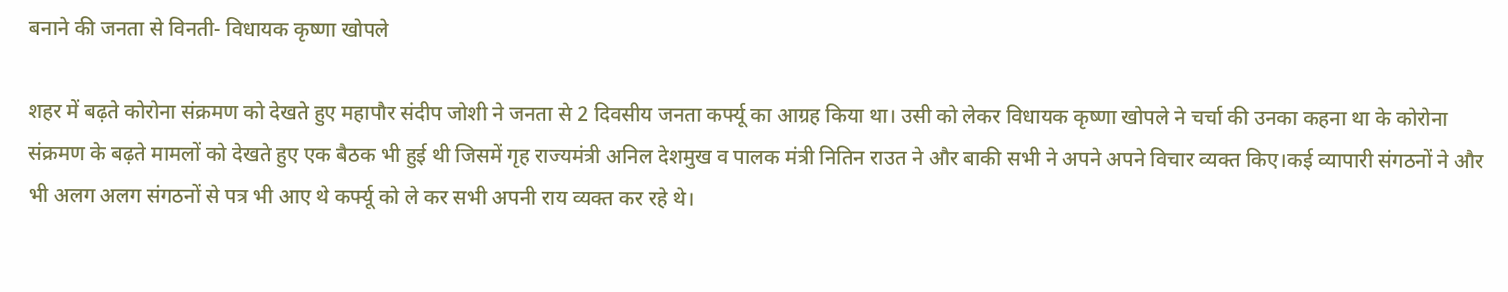बनाने की जनता से विनती- विधायक कृष्णा खोपले

शहर में बढ़ते कोरोना संक्रमण को देखते हुए महापौर संदीप जोशी ने जनता से 2 दिवसीय जनता कर्फ्यू का आग्रह किया था। उसी को लेकर विधायक कृष्णा खोपले ने चर्चा की उनका कहना था के कोरोना संक्रमण के बढ़ते मामलों को देखते हुए एक बैठक भी हुई थी जिसमें गृह राज्यमंत्री अनिल देशमुख व पालक मंत्री नितिन राउत ने और बाकी सभी ने अपने अपने विचार व्यक्त किए।कई व्यापारी संगठनों ने और भी अलग अलग संगठनों से पत्र भी आए थे कर्फ्यू को ले कर सभी अपनी राय व्यक्त कर रहे थे।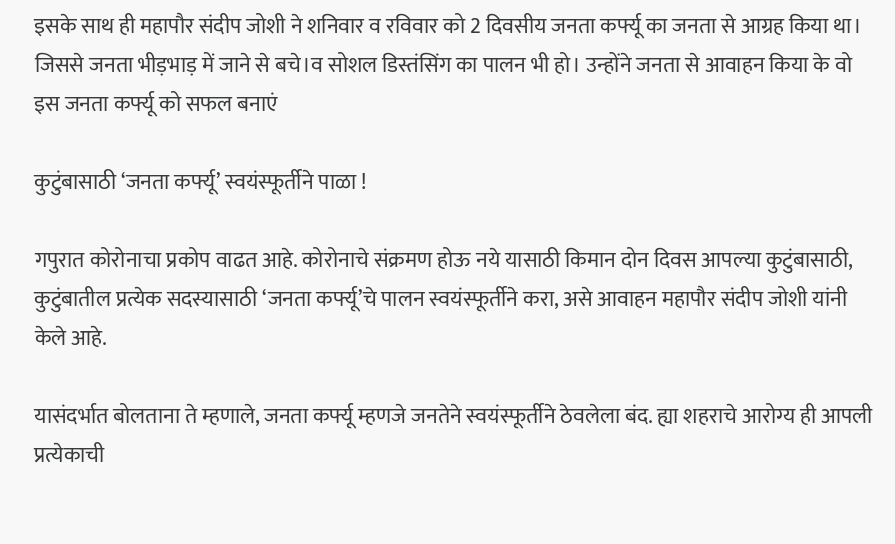इसके साथ ही महापौर संदीप जोशी ने शनिवार व रविवार को 2 दिवसीय जनता कर्फ्यू का जनता से आग्रह किया था। जिससे जनता भीड़भाड़ में जाने से बचे।व सोशल डिस्तंसिंग का पालन भी हो। उन्होंने जनता से आवाहन किया के वो इस जनता कर्फ्यू को सफल बनाएं

कुटुंबासाठी ‘जनता कर्फ्यू’ स्वयंस्फूर्तीने पाळा !

गपुरात कोरोनाचा प्रकोप वाढत आहे. कोरोनाचे संक्रमण होऊ नये यासाठी किमान दोन दिवस आपल्या कुटुंबासाठी, कुटुंबातील प्रत्येक सदस्यासाठी ‘जनता कर्फ्यू’चे पालन स्वयंस्फूर्तीने करा, असे आवाहन महापौर संदीप जोशी यांनी केले आहे.

यासंदर्भात बोलताना ते म्हणाले, जनता कर्फ्यू म्हणजे जनतेने स्वयंस्फूर्तीने ठेवलेला बंद. ह्या शहराचे आरोग्य ही आपली प्रत्येकाची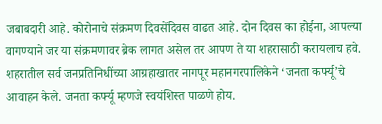जबाबदारी आहे. कोरोनाचे संक्रमण दिवसेंदिवस वाढत आहे. दोन दिवस का होईना, आपल्या वागण्याने जर या संक्रमणावर ब्रेक लागत असेल तर आपण ते या शहरासाठी करायलाच हवे. शहरातील सर्व जनप्रतिनिधींच्या आग्रहाखातर नागपूर महानगरपालिकेने ‘जनता कर्फ्यू’चे आवाहन केले. जनता कर्फ्यू म्हणजे स्वयंशिस्त पाळणे होय.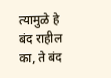त्यामुळे हे बंद राहील का, ते बंद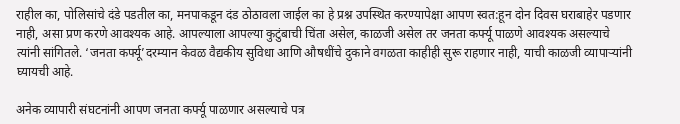राहील का, पोलिसांचे दंडे पडतील का, मनपाकडून दंड ठोठावला जाईल का हे प्रश्न उपस्थित करण्यापेक्षा आपण स्वत:हून दोन दिवस घराबाहेर पडणार नाही, असा प्रण करणे आवश्यक आहे. आपल्याला आपल्या कुटुंबाची चिंता असेल, काळजी असेल तर जनता कर्फ्यू पाळणे आवश्यक असल्याचे त्यांनी सांगितले. ‘जनता कर्फ्यू’दरम्यान केवळ वैद्यकीय सुविधा आणि औषधींचे दुकाने वगळता काहीही सुरू राहणार नाही, याची काळजी व्यापाऱ्यांनी घ्यायची आहे.

अनेक व्यापारी संघटनांनी आपण जनता कर्फ्यू पाळणार असल्याचे पत्र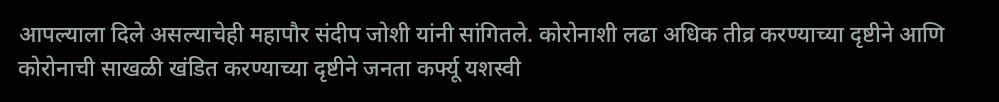आपल्याला दिले असल्याचेही महापौर संदीप जोशी यांनी सांगितले. कोरोनाशी लढा अधिक तीव्र करण्याच्या दृष्टीने आणि कोरोनाची साखळी खंडित करण्याच्या दृष्टीने जनता कर्फ्यू यशस्वी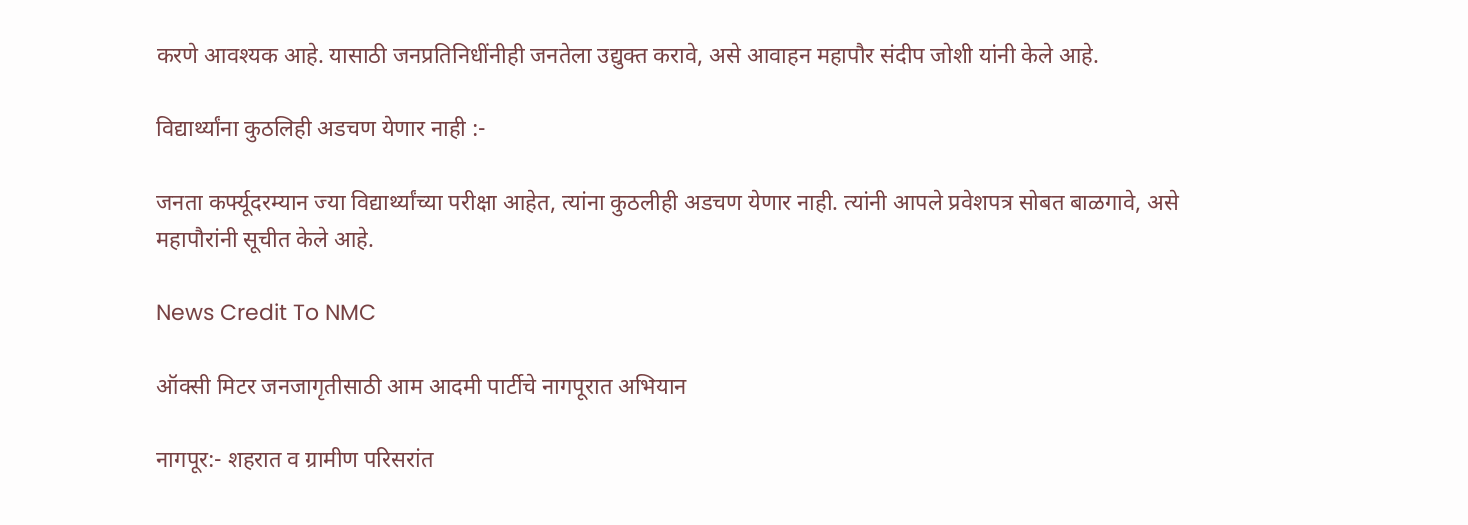करणे आवश्यक आहे. यासाठी जनप्रतिनिधींनीही जनतेला उद्युक्त करावे, असे आवाहन महापौर संदीप जोशी यांनी केले आहे.

विद्यार्थ्यांना कुठलिही अडचण येणार नाही :-

जनता कर्फ्यूदरम्यान ज्या विद्यार्थ्यांच्या परीक्षा आहेत, त्यांना कुठलीही अडचण येणार नाही. त्यांनी आपले प्रवेशपत्र सोबत बाळगावे, असे महापौरांनी सूचीत केले आहे.

News Credit To NMC

ऑक्सी मिटर जनजागृतीसाठी आम आदमी पार्टीचे नागपूरात अभियान

नागपूर:- शहरात व ग्रामीण परिसरांत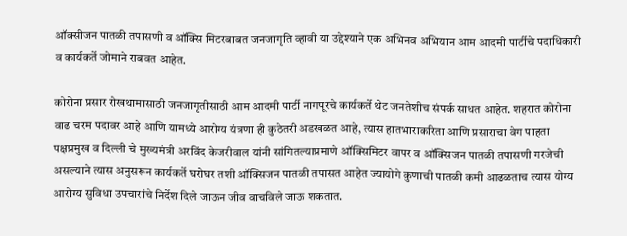ऑक्सीजन पातळी तपासणी व ऑक्सि मिटरबाबत जनजागृति व्हावी या उद्देश्याने एक अभिनव अभियान आम आदमी पार्टीचे पदाधिकारी व कार्यकर्ते जोमाने राबवत आहेत.

कोरोना प्रसार रोखथामासाठी जनजागृतीसाठी आम आदमी पार्टी नागपूरचे कार्यकर्ते थेट जनतेशीच संपर्क साधत आहेत. शहरात कोरोना वाढ चरम पदावर आहे आणि यामध्ये आरोग्य यंत्रणा ही कुठेतरी अडखळत आहे, त्यास हातभाराकरिता आणि प्रसाराचा वेग पाहता पक्षप्रमुख व दिल्ली चे मुख्यमंत्री अरविंद केजरीवाल यांनी सांगितल्याप्रमाणे ऑक्सिमिटर वापर व ऑक्सिजन पातळी तपासणी गरजेची असल्याने त्यास अनुसरून कार्यकर्ते घरोघर तशी ऑक्सिजन पातळी तपासत आहेत ज्यायोगे कुणाची पातळी कमी आढळताच त्यास योग्य आरोग्य सुविधा उपचारांचे निर्देश दिले जाऊन जीव वाचविले जाऊ शकतात.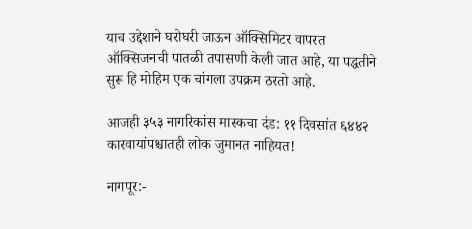याच उद्देशाने घरोघरी जाऊन ऑक्सिमिटर वापरत ऑक्सिजनची पातळी तपासणी केली जात आहे, या पद्धतीने सुरू हि मोहिम एक चांगला उपक्रम ठरतो आहे.

आजही ३५३ नागरिकांस मास्कचा दंड: ११ दिवसांत ६४४२ कारवायांपश्चातही लोक जुमानत नाहियत!

नागपूर:-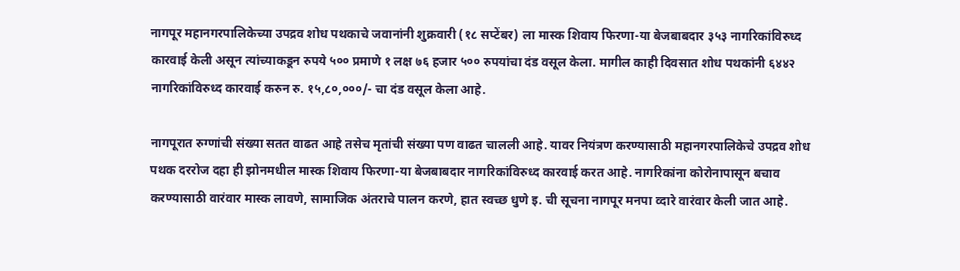नागपूर महानगरपालिकेच्या उपद्रव शोध पथकाचे जवानांनी शुक्रवारी (१८ सप्टेंबर) ला मास्क शिवाय फिरणा-या बेजबाबदार ३५३ नागरिकांविरुध्द कारवाई केली असून त्यांच्याकडून रुपये ५०० प्रमाणे १ लक्ष ७६ हजार ५०० रुपयांचा दंड वसूल केला. मागील काही दिवसात शोध पथकांनी ६४४२ नागरिकांविरुध्द कारवाई करुन रु. १५,८०,०००/- चा दंड वसूल केला आहे.

नागपूरात रुग्णांची संख्या सतत वाढत आहे तसेच मृतांची संख्या पण वाढत चालली आहे. यावर नियंत्रण करण्यासाठी महानगरपालिकेचे उपद्रव शोध पथक दररोज दहा ही झोनमधील मास्क शिवाय फिरणा-या बेजबाबदार नागरिकांविरुध्द कारवाई करत आहे. नागरिकांना कोरोनापासून बचाव करण्यासाठी वारंवार मास्क लावणे, सामाजिक अंतराचे पालन करणे, हात स्वच्छ धुणे इ. ची सूचना नागपूर मनपा व्दारे वारंवार केली जात आहे.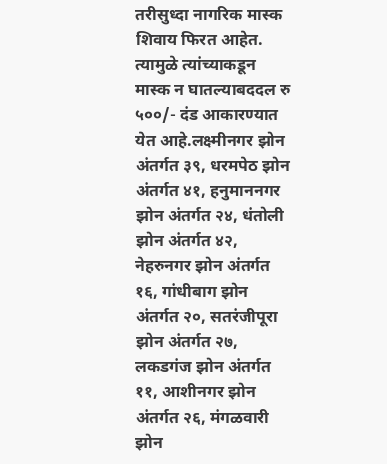तरीसुध्दा नागरिक मास्क शिवाय फिरत आहेत. त्यामुळे त्यांच्याकडून मास्क न घातल्याबददल रु ५००/- दंड आकारण्यात येत आहे.लक्ष्मीनगर झोन अंतर्गत ३९, धरमपेठ झोन अंतर्गत ४१, हनुमाननगर झोन अंतर्गत २४, धंतोली झोन अंतर्गत ४२, नेहरुनगर झोन अंतर्गत १६, गांधीबाग झोन अंतर्गत २०, सतरंजीपूरा झोन अंतर्गत २७, लकडगंज झोन अंतर्गत ११, आशीनगर झोन अंतर्गत २६, मंगळवारी झोन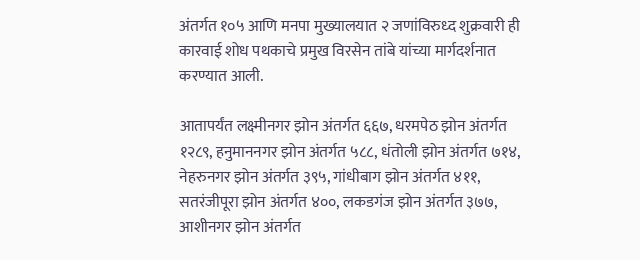अंतर्गत १०५ आणि मनपा मुख्यालयात २ जणांविरुध्द शुक्रवारी ही कारवाई शोध पथकाचे प्रमुख विरसेन तांबे यांच्या मार्गदर्शनात करण्यात आली.

आतापर्यंत लक्ष्मीनगर झोन अंतर्गत ६६७, धरमपेठ झोन अंतर्गत १२८९, हनुमाननगर झोन अंतर्गत ५८८, धंतोली झोन अंतर्गत ७१४, नेहरुनगर झोन अंतर्गत ३९५, गांधीबाग झोन अंतर्गत ४११, सतरंजीपूरा झोन अंतर्गत ४००, लकडगंज झोन अंतर्गत ३७७, आशीनगर झोन अंतर्गत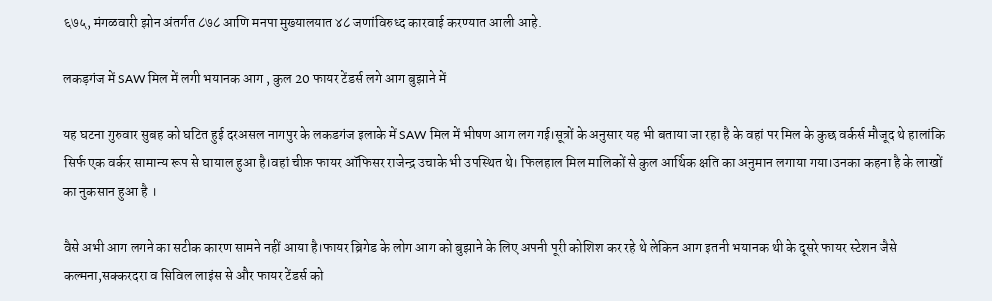६७५, मंगळवारी झोन अंतर्गत ८७८ आणि मनपा मुख्यालयात ४८ जणांविरुध्द कारवाई करण्यात आली आहे.

लकड़गंज में SAW मिल में लगी भयानक आग , कुल 20 फायर टेंडर्स लगे आग बुझाने में

यह घटना गुरुवार सुबह को घटित हुई दरअसल नागपुर के लकडगंज इलाके में SAW मिल में भीषण आग लग गई।सूत्रों के अनुसार यह भी बताया जा रहा है के वहां पर मिल के कुछ वर्कर्स मौजूद थे हालांकि सिर्फ एक वर्कर सामान्य रूप से घायाल हुआ है।वहां चीफ़ फायर ऑफिसर राजेन्द्र उचाके भी उपस्थित थे। फिलहाल मिल मालिकों से कुल आर्थिक क्षति का अनुमान लगाया गया।उनका कहना है के लाखों का नुकसान हुआ है ।

वैसे अभी आग लगने का सटीक कारण सामने नहीं आया है।फायर ब्रिगेड के लोग आग को बुझाने के लिए अपनी पूरी कोशिश कर रहे थे लेकिन आग इतनी भयानक थी के दूसरे फायर स्टेशन जैसे कल्मना,सक्करदरा व सिविल लाइंस से और फायर टेंडर्स को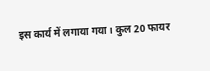इस कार्य में लगाया गया। कुल 20 फायर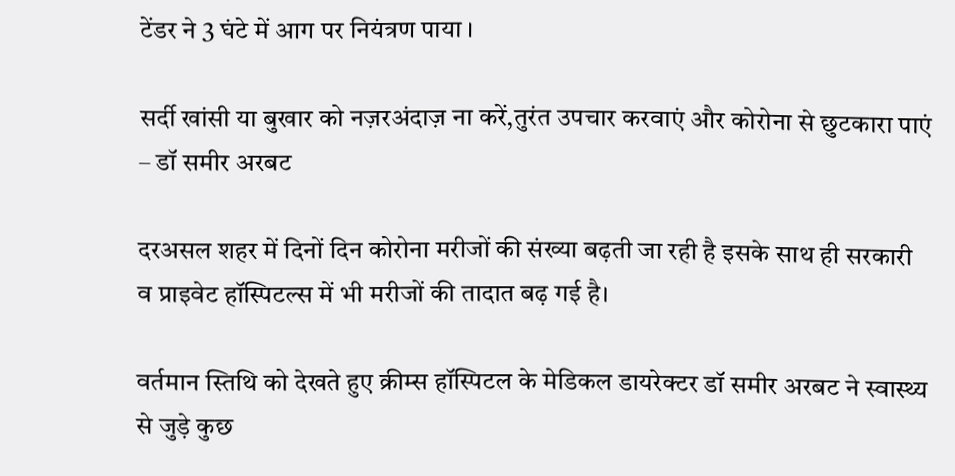टेंडर ने 3 घंटे में आग पर नियंत्रण पाया ।

सर्दी खांसी या बुखार को नज़रअंदाज़ ना करें,तुरंत उपचार करवाएं और कोरोना से छुटकारा पाएं – डॉ समीर अरबट

दरअसल शहर में दिनों दिन कोरोना मरीजों की संख्या बढ़ती जा रही है इसके साथ ही सरकारी व प्राइवेट हॉस्पिटल्स में भी मरीजों की तादात बढ़ गई है।

वर्तमान स्तिथि को देखते हुए क्रीम्स हॉस्पिटल के मेडिकल डायरेक्टर डॉ समीर अरबट ने स्वास्थ्य से जुड़े कुछ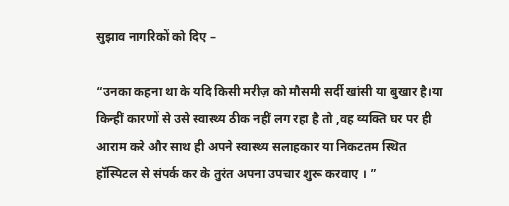सुझाव नागरिकों को दिए –

“उनका कहना था के यदि किसी मरीज़ को मौसमी सर्दी खांसी या बुखार है।या किन्हीं कारणों से उसे स्वास्थ्य ठीक नहीं लग रहा है तो ,वह व्यक्ति घर पर ही आराम करे और साथ ही अपने स्वास्थ्य सलाहकार या निकटतम स्थित हॉस्पिटल से संपर्क कर के तुरंत अपना उपचार शुरू करवाए । ”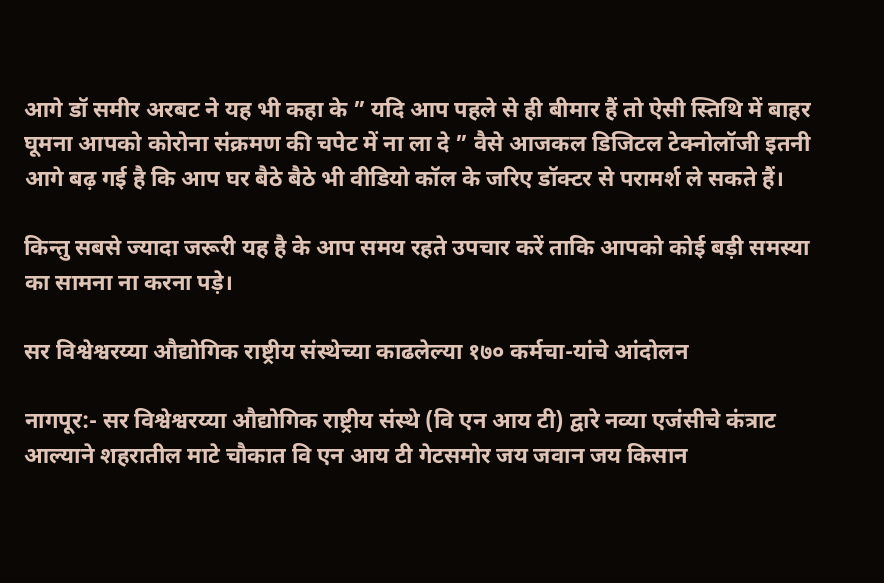आगे डॉ समीर अरबट ने यह भी कहा के ” यदि आप पहले से ही बीमार हैं तो ऐसी स्तिथि में बाहर घूमना आपको कोरोना संक्रमण की चपेट में ना ला दे ” वैसे आजकल डिजिटल टेक्नोलॉजी इतनी आगे बढ़ गई है कि आप घर बैठे बैठे भी वीडियो कॉल के जरिए डॉक्टर से परामर्श ले सकते हैं।

किन्तु सबसे ज्यादा जरूरी यह है के आप समय रहते उपचार करें ताकि आपको कोई बड़ी समस्या का सामना ना करना पड़े।

सर विश्वेश्वरय्या औद्योगिक राष्ट्रीय संस्थेच्या काढलेल्या १७० कर्मचा-यांचे आंदोलन

नागपूर:- सर विश्वेश्वरय्या औद्योगिक राष्ट्रीय संस्थे (वि एन आय टी) द्वारे नव्या एजंसीचे कंत्राट आल्याने शहरातील माटे चौकात वि एन आय टी गेटसमोर जय जवान जय किसान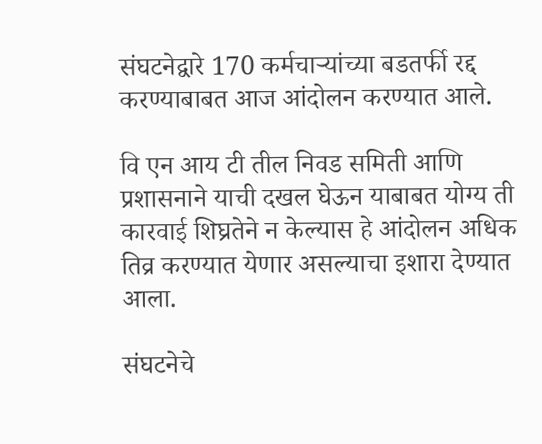संघटनेद्वारे 170 कर्मचाऱ्यांच्या बडतर्फी रद्द करण्याबाबत आज आंदोलन करण्यात आले.

वि एन आय टी तील निवड समिती आणि प्रशासनाने याची दखल घेऊन याबाबत योग्य ती कारवाई शिघ्रतेने न केल्यास हे आंदोलन अधिक तिव्र करण्यात येणार असल्याचा इशारा देण्यात आला.

संघटनेचे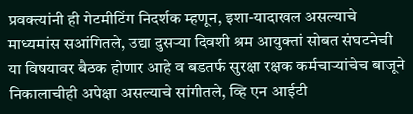प्रवक्त्यांनी ही गेटमीटिंग निदर्शक म्हणून, इशा-यादाखल असल्याचे माध्यमांस सआंगितले, उद्या दुसऱ्या दिवशी श्रम आयुक्तां सोबत संघटनेची या विषयावर बैठक होणार आहे व बडतर्फ सुरक्षा रक्षक कर्मचाऱ्यांचेच बाजूने निकालाचीही अपेक्षा असल्याचे सांगीतले, व्हि एन आईटी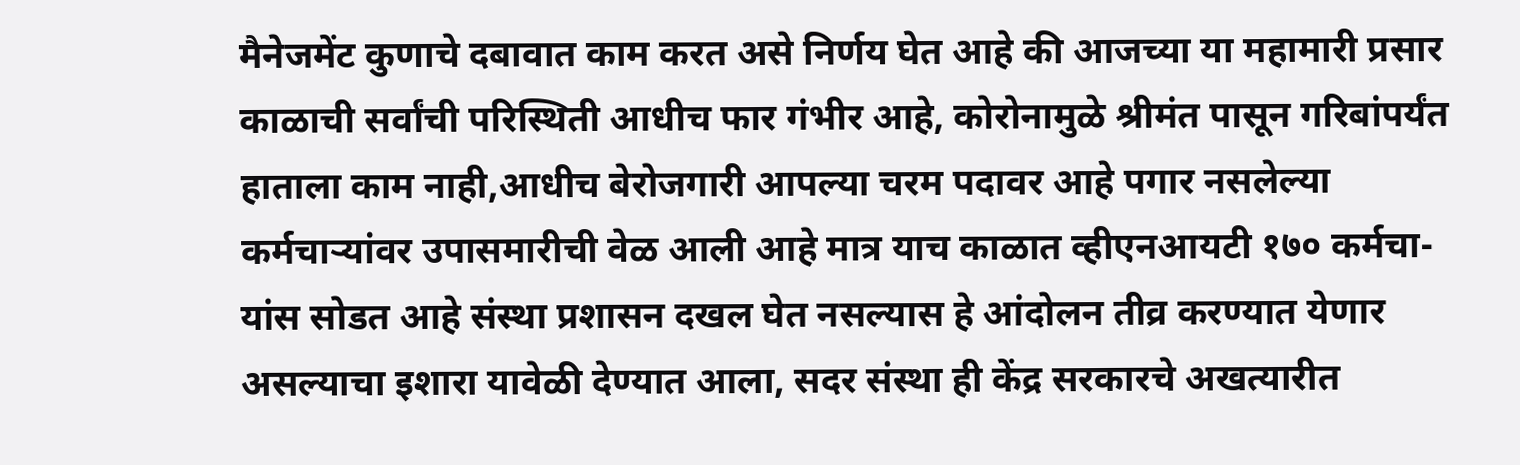मैनेजमेंट कुणाचे दबावात काम करत असे निर्णय घेत आहे की आजच्या या महामारी प्रसार काळाची सर्वांची परिस्थिती आधीच फार गंभीर आहे, कोरोनामुळे श्रीमंत पासून गरिबांपर्यंत हाताला काम नाही,आधीच बेरोजगारी आपल्या चरम पदावर आहे पगार नसलेल्या कर्मचाऱ्यांवर उपासमारीची वेळ आली आहे मात्र याच काळात व्हीएनआयटी १७० कर्मचा-यांस सोडत आहे संस्था प्रशासन दखल घेत नसल्यास हे आंदोलन तीव्र करण्यात येणार असल्याचा इशारा यावेळी देण्यात आला, सदर संस्था ही केंद्र सरकारचे अखत्यारीत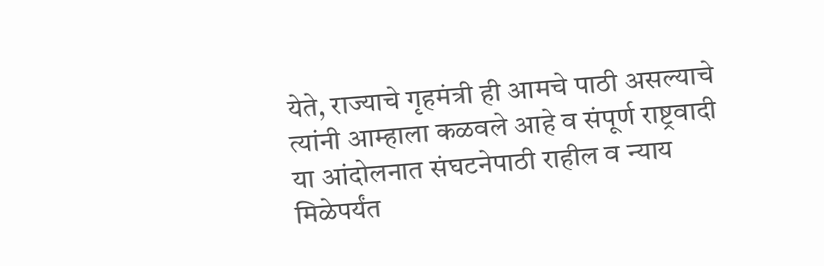येते, राज्याचे गृहमंत्री ही आमचे पाठी असल्याचे त्यांनी आम्हाला कळवले आहे व संपूर्ण राष्ट्रवादी या आंदोलनात संघटनेपाठी राहील व न्याय मिळेपर्यंत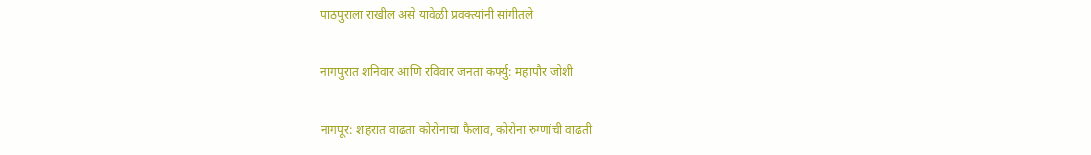पाठपुराला राखील असे यावेळी प्रवक्त्यांनी सांगीतले

नागपुरात शनिवार आणि रविवार जनता कर्फ्यु: महापौर जोशी

नागपूर: शहरात वाढता कोरोनाचा फैलाव, कोरोना रुग्णांची वाढती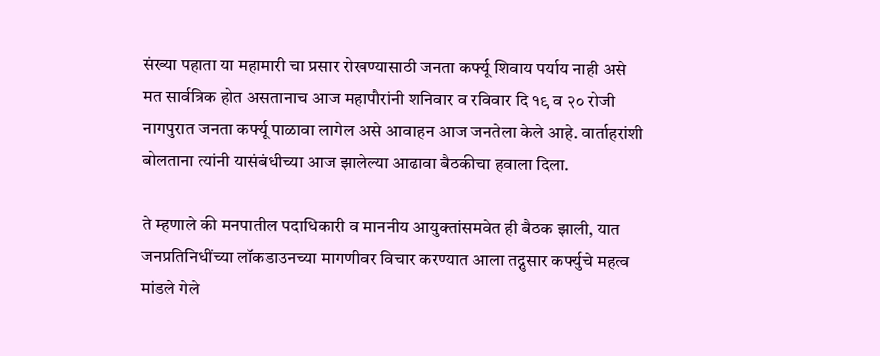संख्या पहाता या महामारी चा प्रसार रोखण्यासाठी जनता कर्फ्यू शिवाय पर्याय नाही असे मत सार्वत्रिक होत असतानाच आज महापौरांनी शनिवार व रविवार दि १९ व २० रोजी नागपुरात जनता कर्फ्यू पाळावा लागेल असे आवाहन आज जनतेला केले आहे. वार्ताहरांशी बोलताना त्यांनी यासंबंधीच्या आज झालेल्या आढावा बैठकीचा हवाला दिला.

ते म्हणाले की मनपातील पदाधिकारी व माननीय आयुक्तांसमवेत ही बैठक झाली, यात जनप्रतिनिधींच्या लॉकडाउनच्या मागणीवर विचार करण्यात आला तद्नुसार कर्फ्युचे महत्व मांडले गेले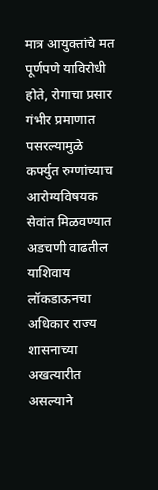मात्र आयुक्तांचे मत पूर्णपणे याविरोधी होते, रोगाचा प्रसार गंभीर प्रमाणात पसरल्यामुळे कर्फ्युत रुग्णांच्याच आरोग्यविषयक सेवांत मिळवण्यात अडचणी वाढतील याशिवाय लॉकडाऊनचा अधिकार राज्य शासनाच्या अखत्यारीत असल्याने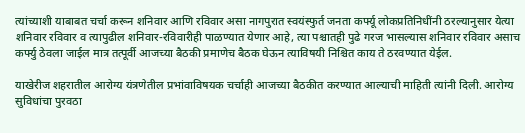त्यांच्याशी याबाबत चर्चा करून शनिवार आणि रविवार असा नागपुरात स्वयंस्फुर्त जनता कर्फ्यू लोकप्रतिनिधींनी ठरल्यानुसार येत्या शनिवार रविवार व त्यापुढील शनिवार-रविवारीही पाळण्यात येणार आहे, त्या पश्चातही पुढे गरज भासल्यास शनिवार रविवार असाच कर्फ्यु ठेवला जाईल मात्र तत्पूर्वी आजच्या बैठकी प्रमाणेच बैठक घेऊन त्याविषयी निश्चित काय ते ठरवण्यात येईल.

याखेरीज शहरातील आरोग्य यंत्रणेतील प्रभांवाविषयक चर्चाही आजच्या बैठकीत करण्यात आल्याची माहिती त्यांनी दिली. आरोग्य सुविधांचा पुरवठा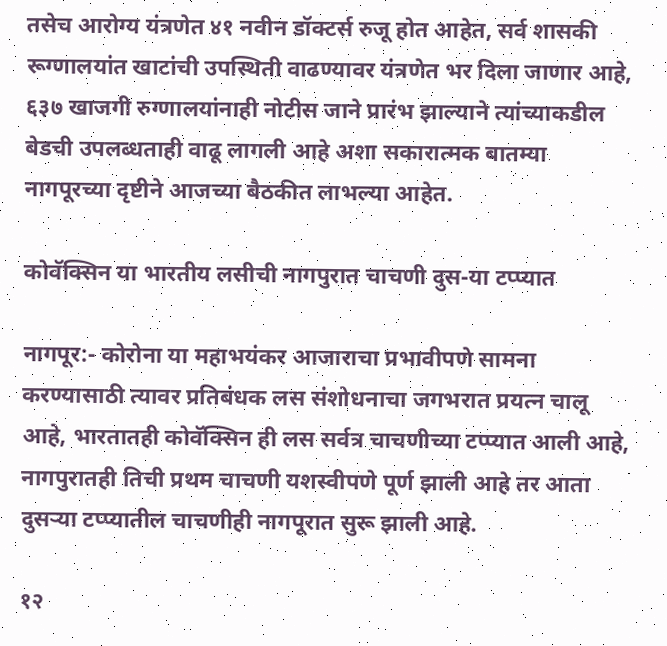तसेच आरोग्य यंत्रणेत ४१ नवीन डॉक्टर्स रुजू होत आहेत, सर्व शासकी रूग्णालयांत खाटांची उपस्थिती वाढण्यावर यंत्रणेत भर दिला जाणार आहे, ६३७ खाजगी रुग्णालयांनाही नोटीस जाने प्रारंभ झाल्याने त्यांच्याकडील बेडची उपलब्धताही वाढू लागली आहे अशा सकारात्मक बातम्या नागपूरच्या दृष्टीने आजच्या बैठकीत लाभल्या आहेत.

कोवॅक्सिन या भारतीय लसीची नागपुरात चाचणी दुस-या टप्प्यात

नागपूर:- कोरोना या महाभयंकर आजाराचा प्रभावीपणे सामना करण्यासाठी त्यावर प्रतिबंधक लस संशोधनाचा जगभरात प्रयत्न चालू आहे, भारतातही कोवॅक्सिन ही लस सर्वत्र चाचणीच्या टप्प्यात आली आहे, नागपुरातही तिची प्रथम चाचणी यशस्वीपणे पूर्ण झाली आहे तर आता दुसऱ्या टप्प्यातील चाचणीही नागपूरात सुरू झाली आहे.

१२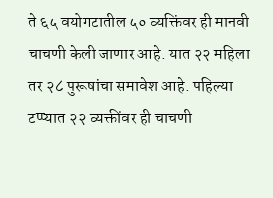ते ६५ वयोगटातील ५० व्यक्तिंवर ही मानवी चाचणी केली जाणार आहे. यात २२ महिला तर २८ पुरूषांचा समावेश आहे. पहिल्या टप्प्यात २२ व्यक्तींवर ही चाचणी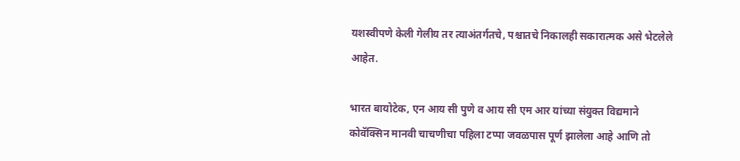यशस्वीपणे केली गेलीय तर त्याअंतर्गतचे, पश्चातचे निकालही सकारात्मक असे भेटलेले आहेत.

भारत बायोटेक, एन आय सी पुणे व आय सी एम आर यांच्या संयुक्त विद्यमाने कोवॅक्सिन मानवी चाचणीचा पहिला टप्पा जवळपास पूर्ण झालेला आहे आणि तो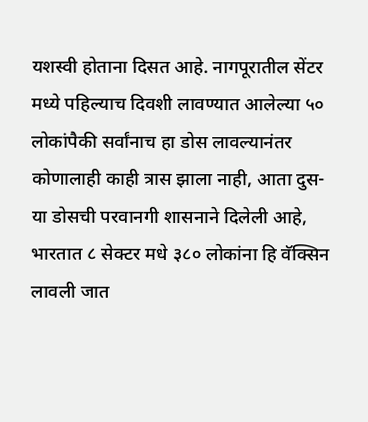यशस्वी होताना दिसत आहे. नागपूरातील सेंटर मध्ये पहिल्याच दिवशी लावण्यात आलेल्या ५० लोकांपैकी सर्वांनाच हा डोस लावल्यानंतर कोणालाही काही त्रास झाला नाही, आता दुस-या डोसची परवानगी शासनाने दिलेली आहे, भारतात ८ सेक्टर मधे ३८० लोकांना हि वॅक्सिन लावली जात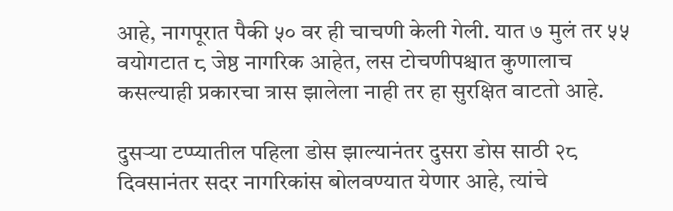आहे, नागपूरात पैकी ५० वर ही चाचणी केली गेली. यात ७ मुलं तर ५५ वयोगटात ८ जेष्ठ नागरिक आहेत, लस टोचणीपश्चात कुणालाच कसल्याही प्रकारचा त्रास झालेला नाही तर हा सुरक्षित वाटतो आहे.

दुसऱ्या टप्प्यातील पहिला डोस झाल्यानंतर दुसरा डोस साठी २८ दिवसानंतर सदर नागरिकांस बोलवण्यात येणार आहे, त्यांचे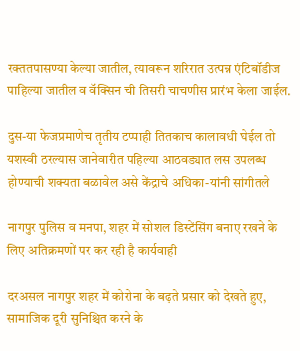रक्ततपासण्या केल्या जातील, त्यावरून शरिरात उत्पन्न एंटिबॉडीज पाहिल्या जातील व वॅक्सिन ची तिसरी चाचणीस प्रारंभ केला जाईल.

दुस-या फेजप्रमाणेच तृतीय टप्पाही तितकाच कालावधी घेईल तो यशस्वी ठरल्यास जानेवारीत पहिल्या आठवड्यात लस उपलब्ध होण्याची शक्यता बळावेल असे केंद्राचे अधिका-यांनी सांगीतले

नागपुर पुलिस व मनपा, शहर में सोशल डिस्टेंसिंग बनाए रखने के लिए अतिक्रमणों पर कर रही है कार्यवाही

दरअसल नागपुर शहर में कोरोना के बढ़ते प्रसार को देखते हुए, सामाजिक दूरी सुनिश्चित करने के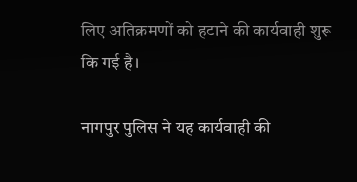लिए अतिक्रमणों को हटाने की कार्यवाही शुरू कि गई है।

नागपुर पुलिस ने यह कार्यवाही की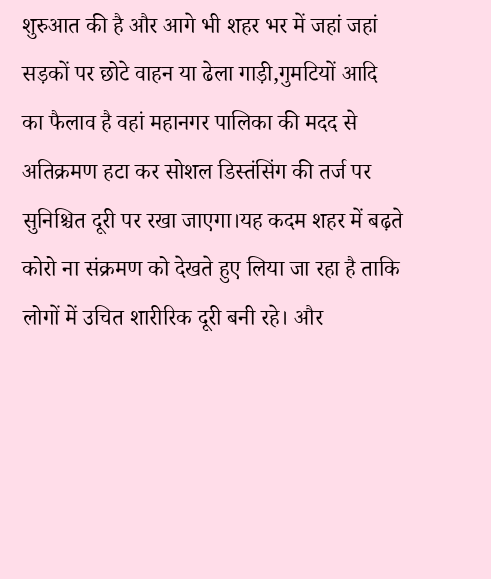शुरुआत की है और आगे भी शहर भर में जहां जहां सड़कों पर छोटे वाहन या ढेला गाड़ी,गुमटियों आदि का फैलाव है वहां महानगर पालिका की मदद से अतिक्रमण हटा कर सोशल डिस्तंसिंग की तर्ज पर सुनिश्चित दूरी पर रखा जाएगा।यह कदम शहर में बढ़ते कोरो ना संक्रमण को देखते हुए लिया जा रहा है ताकि लोगों में उचित शारीरिक दूरी बनी रहे। और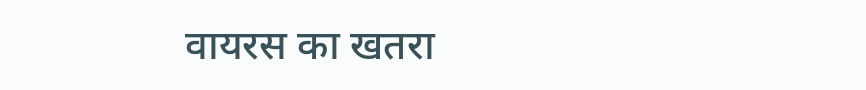वायरस का खतरा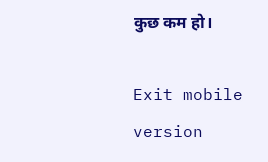कुछ कम हो।

Exit mobile version